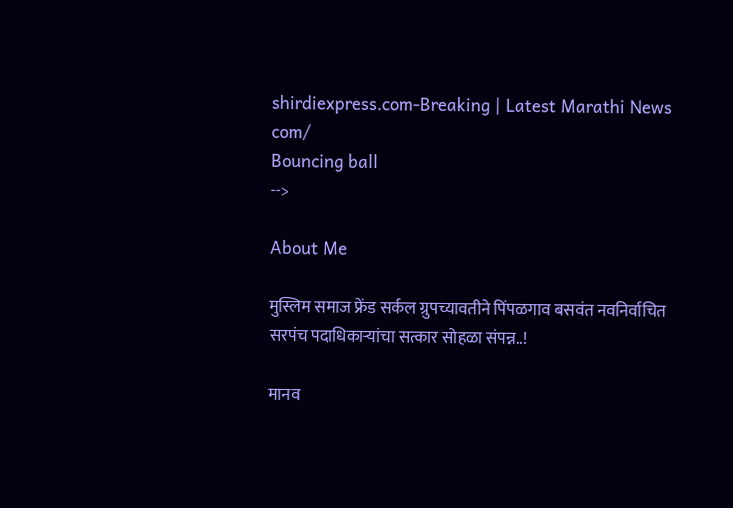shirdiexpress.com-Breaking | Latest Marathi News com/
Bouncing ball
-->

About Me

मुस्लिम समाज फ्रेंड सर्कल ग्रुपच्यावतीने पिंपळगाव बसवंत नवनिर्वाचित सरपंच पदाधिकाऱ्यांचा सत्कार सोहळा संपन्न..!

मानव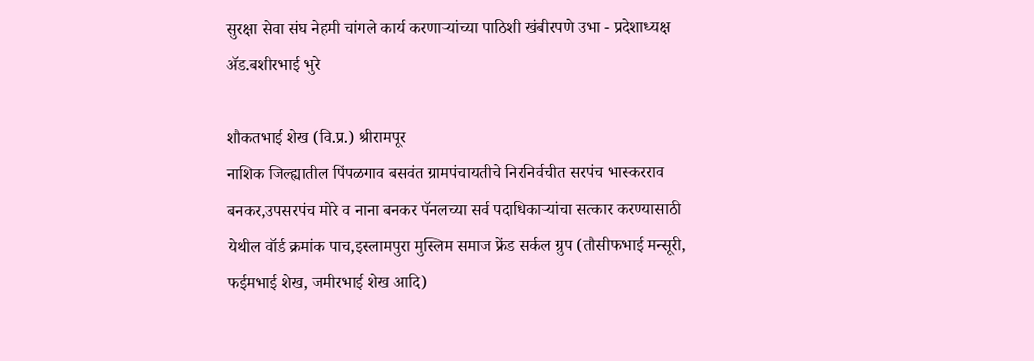सुरक्षा सेवा संघ नेहमी चांगले कार्य करणाऱ्यांच्या पाठिशी खंबीरपणे उभा - प्रदेशाध्यक्ष ॲड.बशीरभाई भुरे

शौकतभाई शेख (वि.प्र.) श्रीरामपूर
नाशिक जिल्ह्यातील पिंपळगाव बसवंत ग्रामपंचायतीचे निरनिर्वचीत सरपंच भास्करराव बनकर,उपसरपंच मोरे व नाना बनकर पॅनलच्या सर्व पदाधिकाऱ्यांचा सत्कार करण्यासाठी येथील वॉर्ड क्रमांक पाच,इस्लामपुरा मुस्लिम समाज फ्रेंड सर्कल ग्रुप (तौसीफभाई मन्सूरी, फईमभाई शेख, जमीरभाई शेख आदि)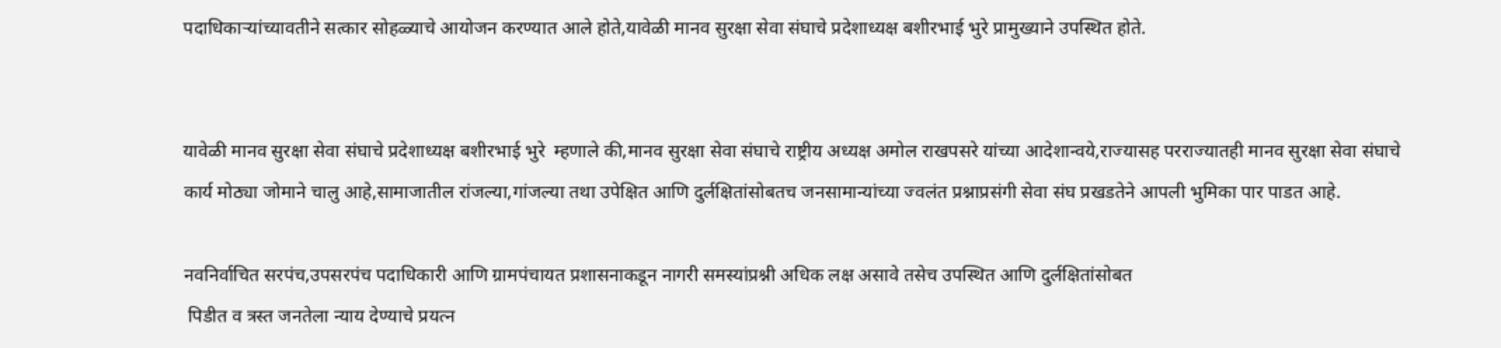पदाधिकाऱ्यांच्यावतीने सत्कार सोहळ्याचे आयोजन करण्यात आले होते,यावेळी मानव सुरक्षा सेवा संघाचे प्रदेशाध्यक्ष बशीरभाई भुरे प्रामुख्याने उपस्थित होते.


यावेळी मानव सुरक्षा सेवा संघाचे प्रदेशाध्यक्ष बशीरभाई भुरे  म्हणाले की,मानव सुरक्षा सेवा संघाचे राष्ट्रीय अध्यक्ष अमोल राखपसरे यांच्या आदेशान्वये,राज्यासह परराज्यातही मानव सुरक्षा सेवा संघाचे कार्य मोठ्या जोमाने चालु आहे,सामाजातील रांजल्या,गांजल्या तथा उपेक्षित आणि दुर्लक्षितांसोबतच जनसामान्यांच्या ज्वलंत प्रश्नाप्रसंगी सेवा संघ प्रखडतेने आपली भुमिका पार पाडत आहे.

नवनिर्वाचित सरपंच,उपसरपंच पदाधिकारी आणि ग्रामपंचायत प्रशासनाकडून नागरी समस्यांप्रश्नी अधिक लक्ष असावे तसेच उपस्थित आणि दुर्लक्षितांसोबत
 पिडीत व त्रस्त जनतेला न्याय देण्याचे प्रयत्न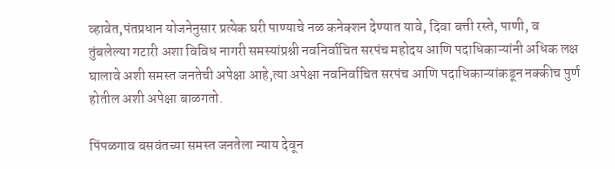व्हावेत,पंतप्रधान योजनेनुसार प्रत्येक घरी पाण्याचे नळ कनेक्शन देण्यात यावे, दिवा बत्ती रस्ते, पाणी, व तुंबलेल्या गटारी अशा विविध नागरी समस्यांप्रश्नी नवनिर्वाचित सरपंच महोदय आणि पदाधिकाऱ्यांनी अधिक लक्ष घालावे अशी समस्त जनतेची अपेक्षा आहे,त्या अपेक्षा नवनिर्वाचित सरपंच आणि पदाधिकाऱ्यांकडून नक्कीच पुर्ण होतील अशी अपेक्षा बाळगतो.

पिंपळगाव बसवंतच्या समस्त जनतेला न्याय देवून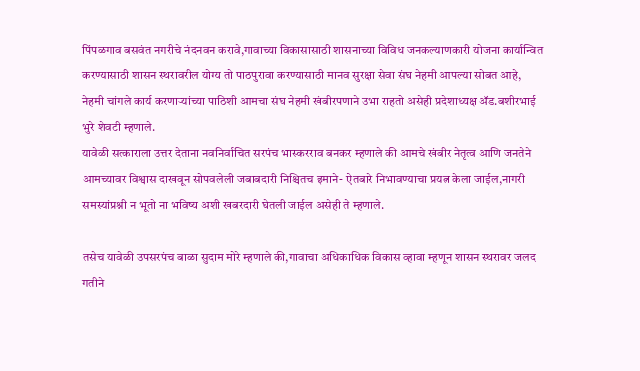पिंपळगाव बसवंत नगरीचे नंदनवन करावे,गावाच्या विकासासाठी शासनाच्या विविध जनकल्याणकारी योजना कार्यान्वित करण्यासाठी शासन स्थरावरील योग्य तो पाठपुरावा करण्यासाठी मानव सुरक्षा सेवा संघ नेहमी आपल्या सोबत आहे, नेहमी चांगले कार्य करणाऱ्यांच्या पाठिशी आमचा संघ नेहमी खंबीरपणाने उभा राहतो असेही प्रदेशाध्यक्ष ॲड.बशीरभाई भुरे शेवटी म्हणाले.
यावेळी सत्काराला उत्तर देताना नवनिर्वाचित सरपंच भास्करराव बनकर म्हणाले की आमचे खंबीर नेतृत्व आणि जनतेने आमच्यावर विश्वास दाखवून सोपवलेली जबाबदारी निश्चितच इमाने- ऐतबारे निभावण्याचा प्रयत्न केला जाईल,नागरी समस्यांप्रश्नी न भूतो ना भविष्य अशी खबरदारी घेतली जाईल असेही ते म्हणाले.

तसेच यावेळी उपसरपंच बाळा सुदाम मोरे म्हणाले की,गावाचा अधिकाधिक विकास व्हावा म्हणून शासन स्थरावर जलद गतीने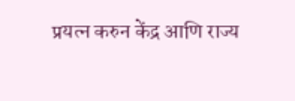प्रयत्न करुन केंद्र आणि राज्य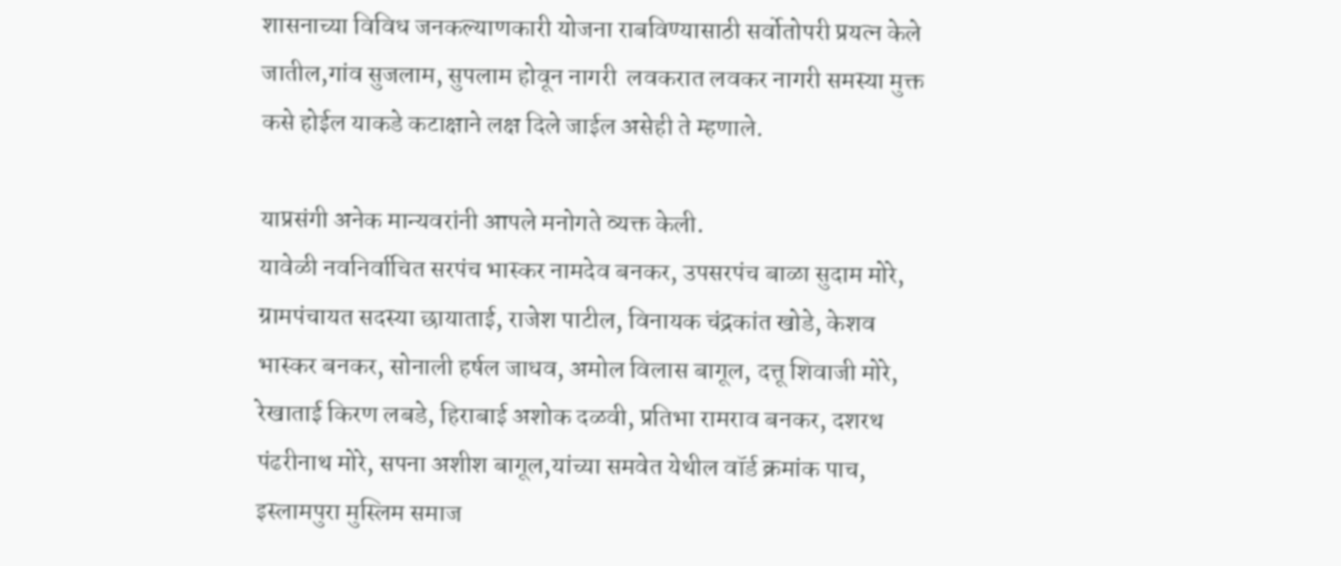शासनाच्या विविध जनकल्याणकारी योजना राबविण्यासाठी सर्वोतोपरी प्रयत्न केले जातील,गांव सुजलाम, सुपलाम होवून नागरी  लवकरात लवकर नागरी समस्या मुक्त कसे होईल याकडे कटाक्षाने लक्ष दिले जाईल असेही ते म्हणाले.

याप्रसंगी अनेक मान्यवरांनी आपले मनोगते व्यक्त केली.
यावेळी नवनिर्वाचित सरपंच भास्कर नामदेव बनकर, उपसरपंच बाळा सुदाम मोरे, ग्रामपंचायत सदस्या छायाताई, राजेश पाटील, विनायक चंद्रकांत खोडे, केशव भास्कर बनकर, सोनाली हर्षल जाधव, अमोल विलास बागूल, दत्तू शिवाजी मोरे, रेखाताई किरण लबडे, हिराबाई अशोक दळवी, प्रतिभा रामराव बनकर, दशरथ पंढरीनाथ मोरे, सपना अशीश बागूल,यांच्या समवेत येथील वॉर्ड क्रमांक पाच, इस्लामपुरा मुस्लिम समाज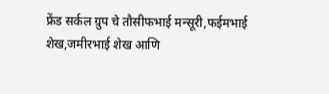फ्रेंड सर्कल ग्रुप चे तौसीफभाई मन्सूरी,फईमभाई शेख,जमीरभाई शेख आणि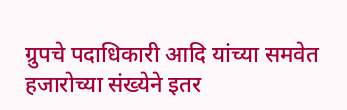ग्रुपचे पदाधिकारी आदि यांच्या समवेत हजारोच्या संख्येने इतर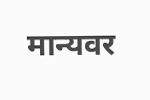मान्यवर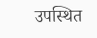उपस्थित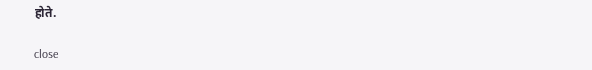होते.

close